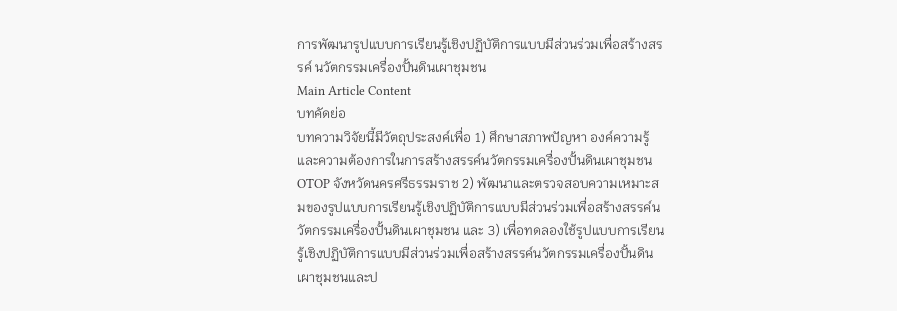การพัฒนารูปแบบการเรียนรู้เชิงปฏิบัติการแบบมีส่วนร่วมเพื่อสร้างสรรค์ นวัตกรรมเครื่องปั้นดินเผาชุมชน
Main Article Content
บทคัดย่อ
บทความวิจัยนี้มีวัตถุประสงค์เพื่อ 1) ศึกษาสภาพปัญหา องค์ความรู้ และความต้องการในการสร้างสรรค์นวัตกรรมเครื่องปั้นดินเผาชุมชน OTOP จังหวัดนครศรีธรรมราช 2) พัฒนาและตรวจสอบความเหมาะสมของรูปแบบการเรียนรู้เชิงปฏิบัติการแบบมีส่วนร่วมเพื่อสร้างสรรค์นวัตกรรมเครื่องปั้นดินเผาชุมชน และ 3) เพื่อทดลองใช้รูปแบบการเรียนรู้เชิงปฏิบัติการแบบมีส่วนร่วมเพื่อสร้างสรรค์นวัตกรรมเครื่องปั้นดินเผาชุมชนและป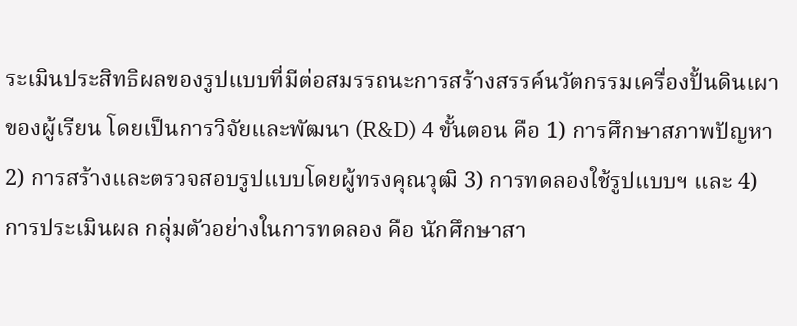ระเมินประสิทธิผลของรูปแบบที่มีต่อสมรรถนะการสร้างสรรค์นวัตกรรมเครื่องปั้นดินเผาของผู้เรียน โดยเป็นการวิจัยและพัฒนา (R&D) 4 ขั้นตอน คือ 1) การศึกษาสภาพปัญหา 2) การสร้างและตรวจสอบรูปแบบโดยผู้ทรงคุณวุฒิ 3) การทดลองใช้รูปแบบฯ และ 4) การประเมินผล กลุ่มตัวอย่างในการทดลอง คือ นักศึกษาสา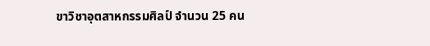ขาวิชาอุตสาหกรรมศิลป์ จำนวน 25 คน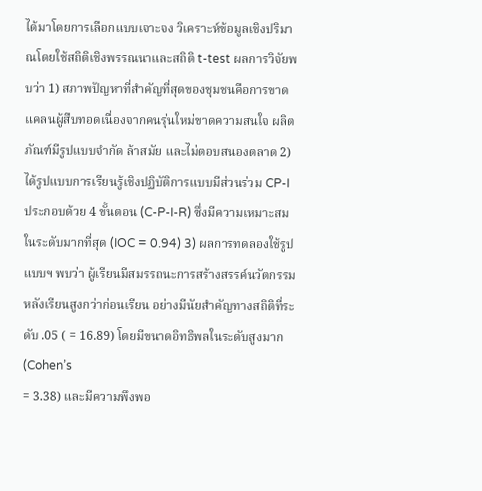ได้มาโดยการเลือกแบบเจาะจง วิเคราะห์ข้อมูลเชิงปริมาณโดยใช้สถิติเชิงพรรณนาและสถิติ t-test ผลการวิจัยพบว่า 1) สภาพปัญหาที่สำคัญที่สุดของชุมชนคือการขาดแคลนผู้สืบทอดเนื่องจากคนรุ่นใหม่ขาดความสนใจ ผลิตภัณฑ์มีรูปแบบจำกัด ล้าสมัย และไม่ตอบสนองตลาด 2) ได้รูปแบบการเรียนรู้เชิงปฏิบัติการแบบมีส่วนร่วม CP-I ประกอบด้วย 4 ขั้นตอน (C-P-I-R) ซึ่งมีความเหมาะสมในระดับมากที่สุด (IOC = 0.94) 3) ผลการทดลองใช้รูปแบบฯ พบว่า ผู้เรียนมีสมรรถนะการสร้างสรรค์นวัตกรรมหลังเรียนสูงกว่าก่อนเรียน อย่างมีนัยสำคัญทางสถิติที่ระดับ .05 ( = 16.89) โดยมีขนาดอิทธิพลในระดับสูงมาก (Cohen’s
= 3.38) และมีความพึงพอ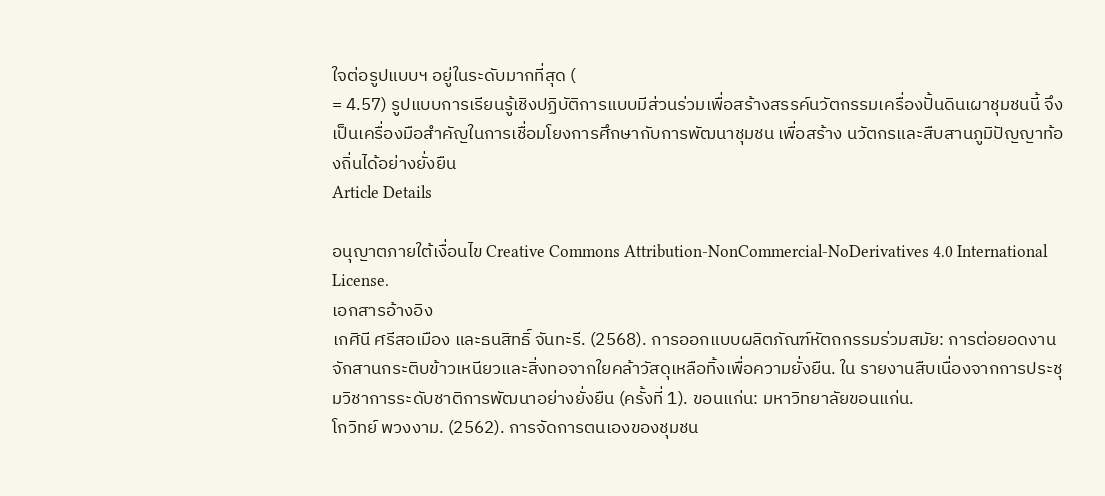ใจต่อรูปแบบฯ อยู่ในระดับมากที่สุด (
= 4.57) รูปแบบการเรียนรู้เชิงปฏิบัติการแบบมีส่วนร่วมเพื่อสร้างสรรค์นวัตกรรมเครื่องปั้นดินเผาชุมชนนี้ จึงเป็นเครื่องมือสำคัญในการเชื่อมโยงการศึกษากับการพัฒนาชุมชน เพื่อสร้าง นวัตกรและสืบสานภูมิปัญญาท้องถิ่นได้อย่างยั่งยืน
Article Details

อนุญาตภายใต้เงื่อนไข Creative Commons Attribution-NonCommercial-NoDerivatives 4.0 International License.
เอกสารอ้างอิง
เกศินี ศรีสอเมือง และธนสิทธิ์ จันทะรี. (2568). การออกแบบผลิตภัณฑ์หัตถกรรมร่วมสมัย: การต่อยอดงานจักสานกระติบข้าวเหนียวและสิ่งทอจากใยคล้าวัสดุเหลือทิ้งเพื่อความยั่งยืน. ใน รายงานสืบเนื่องจากการประชุมวิชาการระดับชาติการพัฒนาอย่างยั่งยืน (ครั้งที่ 1). ขอนแก่น: มหาวิทยาลัยขอนแก่น.
โกวิทย์ พวงงาม. (2562). การจัดการตนเองของชุมชน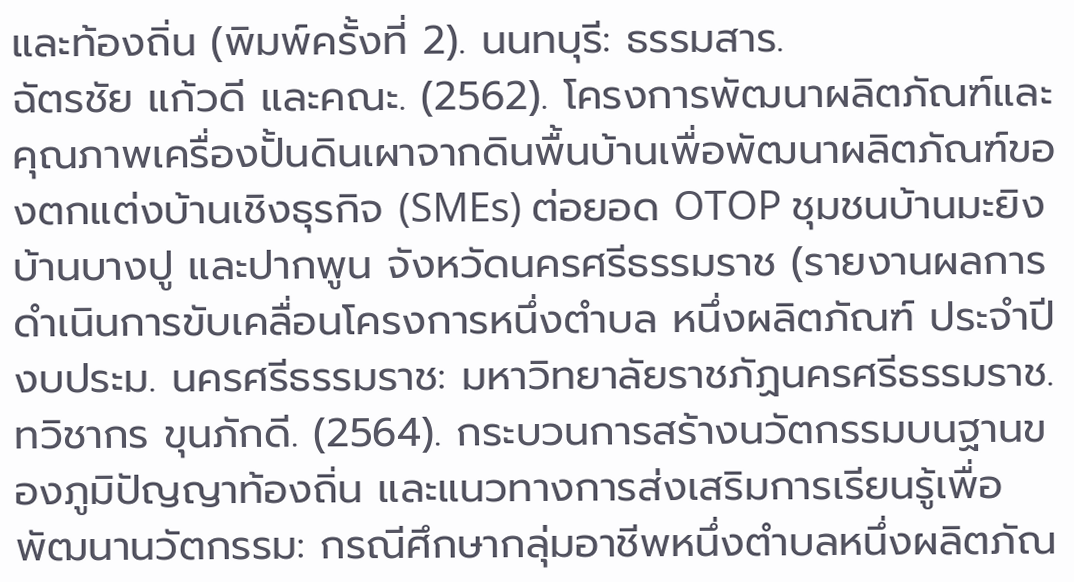และท้องถิ่น (พิมพ์ครั้งที่ 2). นนทบุรี: ธรรมสาร.
ฉัตรชัย แก้วดี และคณะ. (2562). โครงการพัฒนาผลิตภัณฑ์และคุณภาพเครื่องปั้นดินเผาจากดินพื้นบ้านเพื่อพัฒนาผลิตภัณฑ์ของตกแต่งบ้านเชิงธุรกิจ (SMEs) ต่อยอด OTOP ชุมชนบ้านมะยิง บ้านบางปู และปากพูน จังหวัดนครศรีธรรมราช (รายงานผลการดำเนินการขับเคลื่อนโครงการหนึ่งตำบล หนึ่งผลิตภัณฑ์ ประจำปีงบประม. นครศรีธรรมราช: มหาวิทยาลัยราชภัฏนครศรีธรรมราช.
ทวิชากร ขุนภักดี. (2564). กระบวนการสร้างนวัตกรรมบนฐานของภูมิปัญญาท้องถิ่น และแนวทางการส่งเสริมการเรียนรู้เพื่อพัฒนานวัตกรรม: กรณีศึกษากลุ่มอาชีพหนึ่งตำบลหนึ่งผลิตภัณ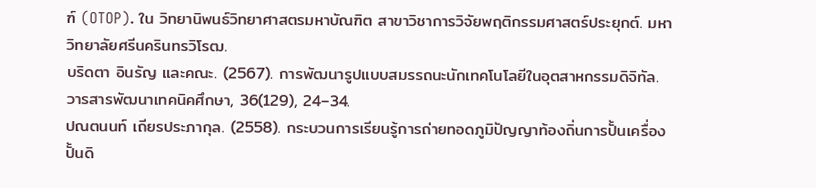ฑ์ (OTOP). ใน วิทยานิพนธ์วิทยาศาสตรมหาบัณฑิต สาขาวิชาการวิจัยพฤติกรรมศาสตร์ประยุกต์. มหาวิทยาลัยศรีนครินทรวิโรฒ.
บริดตา อินรัญ และคณะ. (2567). การพัฒนารูปแบบสมรรถนะนักเทคโนโลยีในอุตสาหกรรมดิจิทัล. วารสารพัฒนาเทคนิคศึกษา, 36(129), 24–34.
ปณตนนท์ เถียรประภากุล. (2558). กระบวนการเรียนรู้การถ่ายทอดภูมิปัญญาท้องถิ่นการปั้นเครื่องปั้นดิ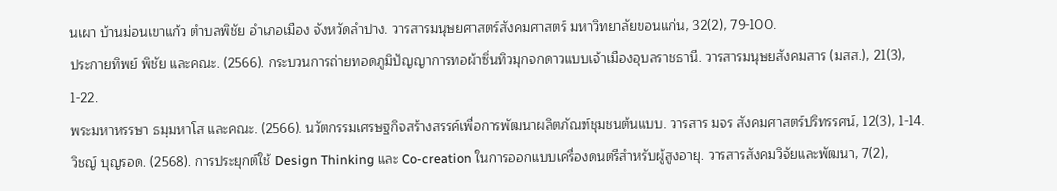นเผา บ้านม่อนเขาแก้ว ตำบลพิชัย อำเภอเมือง จังหวัดลำปาง. วารสารมนุษยศาสตร์สังคมศาสตร์ มหาวิทยาลัยขอนแก่น, 32(2), 79-100.
ประกายทิพย์ พิชัย และคณะ. (2566). กระบวนการถ่ายทอดภูมิปัญญาการทอผ้าซิ่นทิวมุกจกดาวแบบเจ้าเมืองอุบลราชธานี. วารสารมนุษยสังคมสาร (มสส.), 21(3), 1-22.
พระมหาหรรษา ธมฺมหาโส และคณะ. (2566). นวัตกรรมเศรษฐกิจสร้างสรรค์เพื่อการพัฒนาผลิตภัณฑ์ชุมชนต้นแบบ. วารสาร มจร สังคมศาสตร์ปริทรรศน์, 12(3), 1-14.
วิชญ์ บุญรอด. (2568). การประยุกต์ใช้ Design Thinking และ Co-creation ในการออกแบบเครื่องดนตรีสำหรับผู้สูงอายุ. วารสารสังคมวิจัยและพัฒนา, 7(2),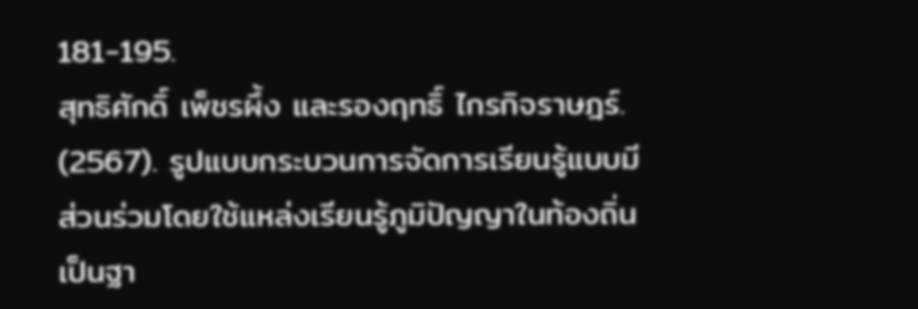181-195.
สุทธิศักดิ์ เพ็ชรผึ้ง และรองฤทธิ์ ไกรกิจราษฎร์. (2567). รูปแบบกระบวนการจัดการเรียนรู้แบบมีส่วนร่วมโดยใช้แหล่งเรียนรู้ภูมิปัญญาในท้องถิ่นเป็นฐา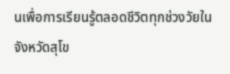นเพื่อการเรียนรู้ตลอดชีวิตทุกช่วงวัยในจังหวัดสุโข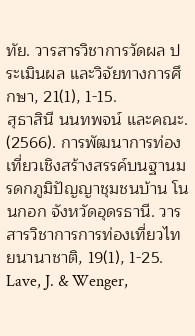ทัย. วารสารวิชาการวัดผล ประเมินผล และวิจัยทางการศึกษา, 21(1), 1-15.
สุธาสินี นนทพจน์ และคณะ. (2566). การพัฒนาการท่องเที่ยวเชิงสร้างสรรค์บนฐานมรดกภูมิปัญญาชุมชนบ้าน โนนกอก จังหวัดอุดรธานี. วารสารวิชาการการท่องเที่ยวไทยนานาชาติ, 19(1), 1-25.
Lave, J. & Wenger,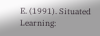E. (1991). Situated Learning: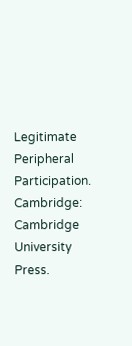Legitimate Peripheral Participation. Cambridge: Cambridge University Press.